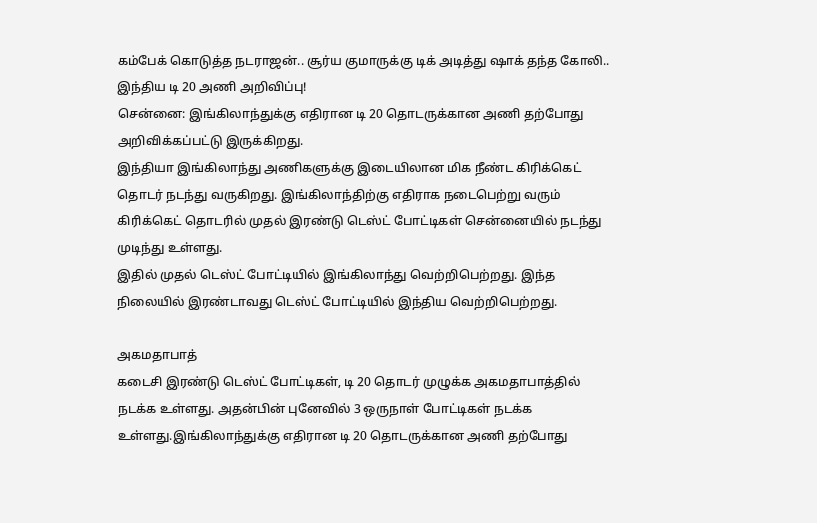கம்பேக் கொடுத்த நடராஜன்.. சூர்ய குமாருக்கு டிக் அடித்து ஷாக் தந்த கோலி.. இந்திய டி 20 அணி அறிவிப்பு!
சென்னை: இங்கிலாந்துக்கு எதிரான டி 20 தொடருக்கான அணி தற்போது அறிவிக்கப்பட்டு இருக்கிறது.
இந்தியா இங்கிலாந்து அணிகளுக்கு இடையிலான மிக நீண்ட கிரிக்கெட் தொடர் நடந்து வருகிறது. இங்கிலாந்திற்கு எதிராக நடைபெற்று வரும் கிரிக்கெட் தொடரில் முதல் இரண்டு டெஸ்ட் போட்டிகள் சென்னையில் நடந்து முடிந்து உள்ளது.
இதில் முதல் டெஸ்ட் போட்டியில் இங்கிலாந்து வெற்றிபெற்றது. இந்த நிலையில் இரண்டாவது டெஸ்ட் போட்டியில் இந்திய வெற்றிபெற்றது.

அகமதாபாத்
கடைசி இரண்டு டெஸ்ட் போட்டிகள், டி 20 தொடர் முழுக்க அகமதாபாத்தில் நடக்க உள்ளது. அதன்பின் புனேவில் 3 ஒருநாள் போட்டிகள் நடக்க உள்ளது.இங்கிலாந்துக்கு எதிரான டி 20 தொடருக்கான அணி தற்போது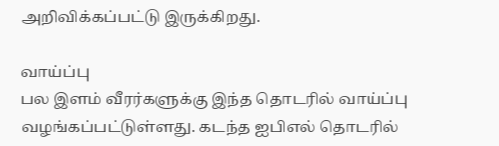அறிவிக்கப்பட்டு இருக்கிறது.

வாய்ப்பு
பல இளம் வீரர்களுக்கு இந்த தொடரில் வாய்ப்பு வழங்கப்பட்டுள்ளது. கடந்த ஐபிஎல் தொடரில்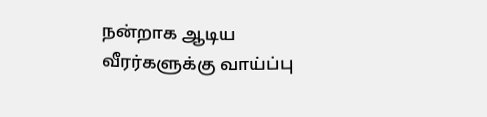நன்றாக ஆடிய வீரர்களுக்கு வாய்ப்பு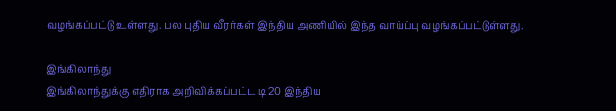வழங்கப்பட்டு உள்ளது. பல புதிய வீரர்கள் இந்திய அணியில் இந்த வாய்ப்பு வழங்கப்பட்டுள்ளது.

இங்கிலாந்து
இங்கிலாந்துக்கு எதிராக அறிவிக்கப்பட்ட டி 20 இந்திய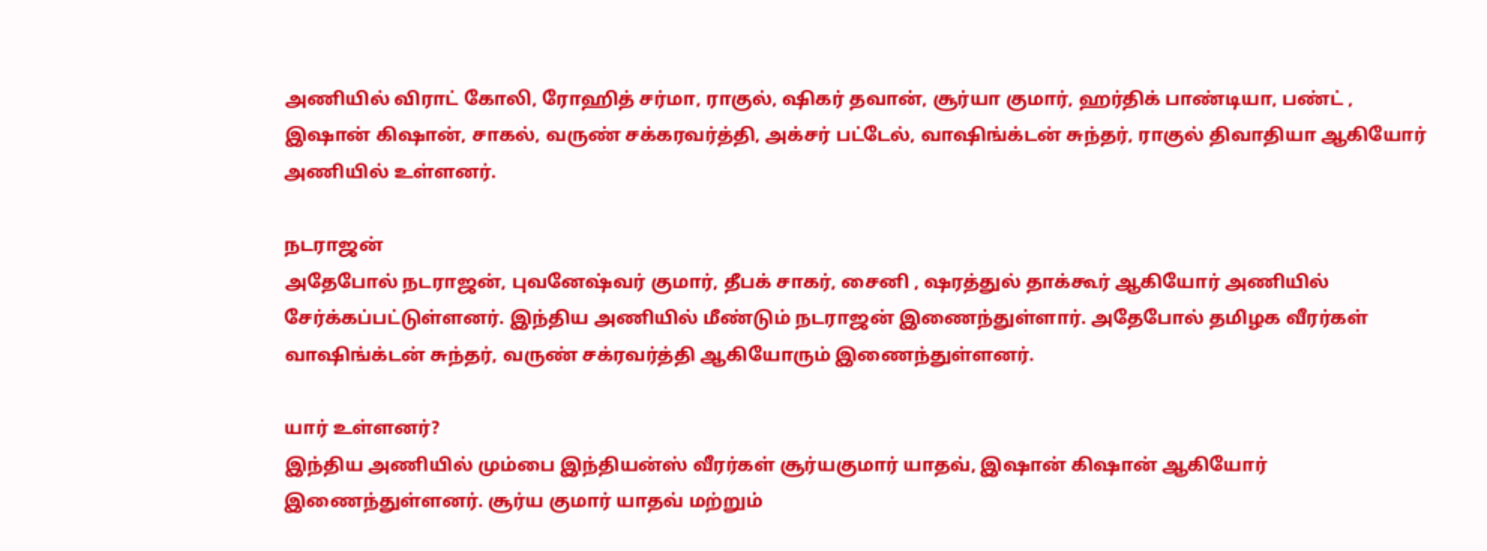அணியில் விராட் கோலி, ரோஹித் சர்மா, ராகுல், ஷிகர் தவான், சூர்யா குமார், ஹர்திக் பாண்டியா, பண்ட் , இஷான் கிஷான், சாகல், வருண் சக்கரவர்த்தி, அக்சர் பட்டேல், வாஷிங்க்டன் சுந்தர், ராகுல் திவாதியா ஆகியோர் அணியில் உள்ளனர்.

நடராஜன்
அதேபோல் நடராஜன், புவனேஷ்வர் குமார், தீபக் சாகர், சைனி , ஷரத்துல் தாக்கூர் ஆகியோர் அணியில் சேர்க்கப்பட்டுள்ளனர். இந்திய அணியில் மீண்டும் நடராஜன் இணைந்துள்ளார். அதேபோல் தமிழக வீரர்கள் வாஷிங்க்டன் சுந்தர், வருண் சக்ரவர்த்தி ஆகியோரும் இணைந்துள்ளனர்.

யார் உள்ளனர்?
இந்திய அணியில் மும்பை இந்தியன்ஸ் வீரர்கள் சூர்யகுமார் யாதவ், இஷான் கிஷான் ஆகியோர் இணைந்துள்ளனர். சூர்ய குமார் யாதவ் மற்றும்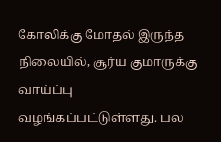கோலிக்கு மோதல் இருந்த நிலையில், சூர்ய குமாருக்கு வாய்ப்பு வழங்கப்பட்டுள்ளது. பல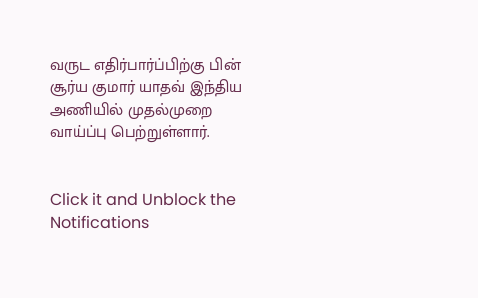வருட எதிர்பார்ப்பிற்கு பின் சூர்ய குமார் யாதவ் இந்திய அணியில் முதல்முறை வாய்ப்பு பெற்றுள்ளார்.


Click it and Unblock the Notifications